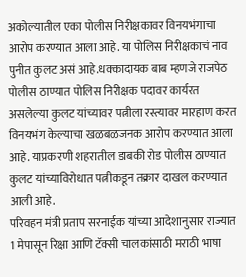अकोल्यातील एका पोलीस निरीक्षकावर विनयभंगाचा आरोप करण्यात आला आहे. या पोलिस निरीक्षकाचं नाव पुनीत कुलट असं आहे.धक्कादायक बाब म्हणजे राजपेठ पोलीस ठाण्यात पोलिस निरीक्षक पदावर कार्यरत असलेल्या कुलट यांच्यावर पत्नीला रस्त्यावर मारहाण करत विनयभंग केल्याचा खळबळजनक आरोप करण्यात आला आहे. याप्रकरणी शहरातील डाबकी रोड पोलीस ठाण्यात कुलट यांच्याविरोधात पत्नीकडून तक्रार दाखल करण्यात आली आहे.
परिवहन मंत्री प्रताप सरनाईक यांच्या आदेशानुसार राज्यात 1 मेपासून रिक्षा आणि टॅक्सी चालकांसाठी मराठी भाषा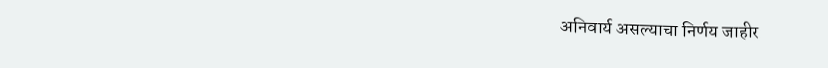अनिवार्य असल्याचा निर्णय जाहीर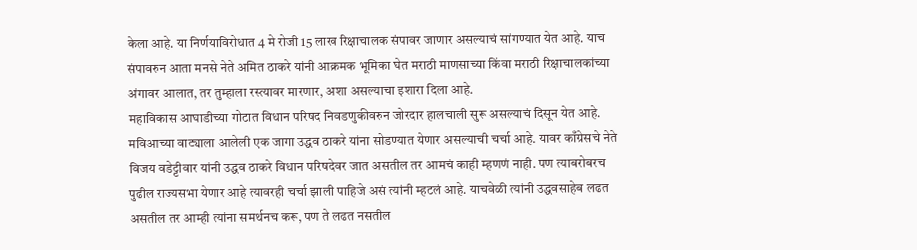केला आहे. या निर्णयाविरोधात 4 मे रोजी 15 लाख रिक्षाचालक संपावर जाणार असल्याचं सांगण्यात येत आहे. याच संपावरुन आता मनसे नेते अमित ठाकरे यांनी आक्रमक भूमिका घेत मराठी माणसाच्या किंवा मराठी रिक्षाचालकांच्या अंगावर आलात, तर तुम्हाला रस्त्यावर मारणार, अशा असल्याचा इशारा दिला आहे.
महाविकास आघाडीच्या गोटात विधान परिषद निवडणुकीवरुन जोरदार हालचाली सुरू असल्याचं दिसून येत आहे. मविआच्या वाट्याला आलेली एक जागा उद्धव ठाकरे यांना सोडण्यात येणार असल्याची चर्चा आहे. यावर काँग्रेसचे नेते विजय वडेट्टीवार यांनी उद्धव ठाकरे विधान परिषदेवर जात असतील तर आमचं काही म्हणणं नाही. पण त्याबरोबरच पुढील राज्यसभा येणार आहे त्यावरही चर्चा झाली पाहिजे असं त्यांनी म्हटलं आहे. याचवेळी त्यांनी उद्धवसाहेब लढत असतील तर आम्ही त्यांना समर्थनच करू, पण ते लढत नसतील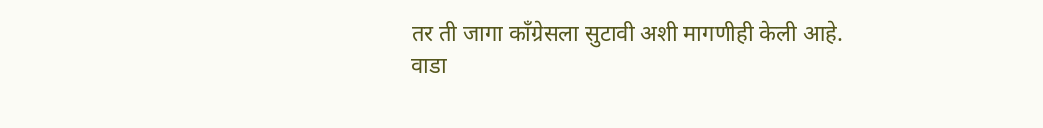तर ती जागा काँग्रेसला सुटावी अशी मागणीही केली आहे.
वाडा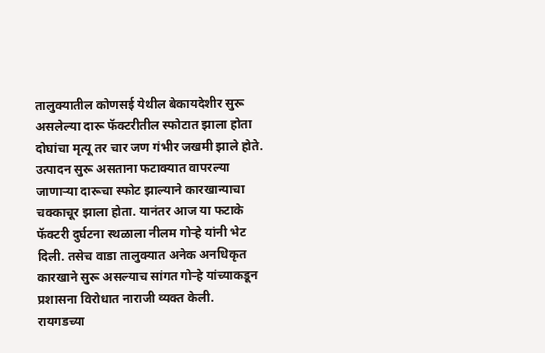तालुक्यातील कोणसई येथील बेकायदेशीर सुरू असलेल्या दारू फॅक्टरीतील स्फोटात झाला होता दोघांचा मृत्यू तर चार जण गंभीर जखमी झाले होते. उत्पादन सुरू असताना फटाक्यात वापरल्या जाणाऱ्या दारूचा स्फोट झाल्याने कारखान्याचा चक्काचूर झाला होता. यानंतर आज या फटाके फॅक्टरी दुर्घटना स्थळाला नीलम गोऱ्हे यांनी भेट दिली. तसेच वाडा तालुक्यात अनेक अनधिकृत कारखाने सुरू असल्याच सांगत गोऱ्हे यांच्याकडून प्रशासना विरोधात नाराजी व्यक्त केली.
रायगडच्या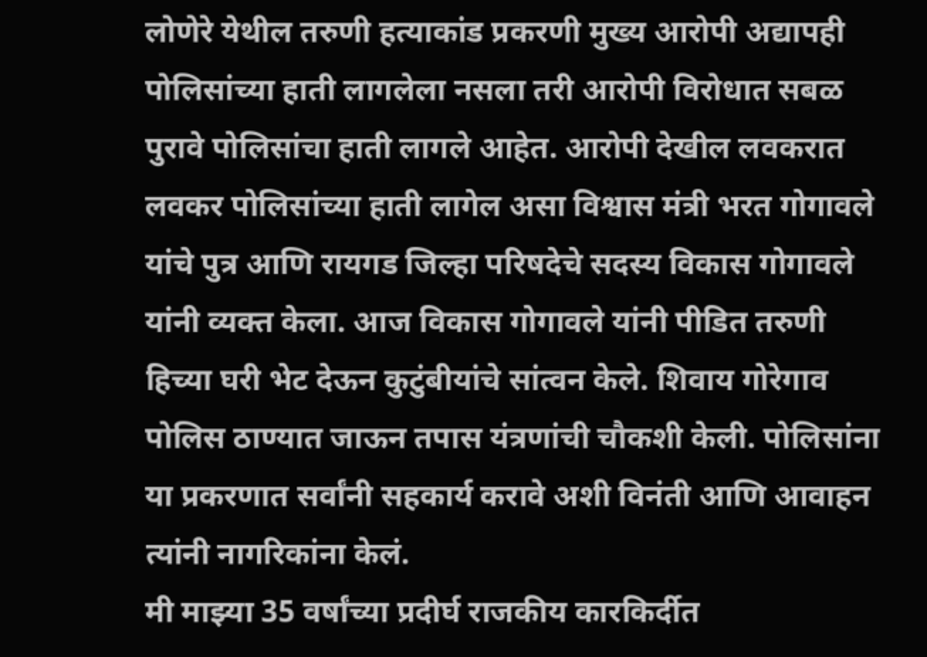लोणेरे येथील तरुणी हत्याकांड प्रकरणी मुख्य आरोपी अद्यापही पोलिसांच्या हाती लागलेला नसला तरी आरोपी विरोधात सबळ पुरावे पोलिसांचा हाती लागले आहेत. आरोपी देखील लवकरात लवकर पोलिसांच्या हाती लागेल असा विश्वास मंत्री भरत गोगावले यांचे पुत्र आणि रायगड जिल्हा परिषदेचे सदस्य विकास गोगावले यांनी व्यक्त केला. आज विकास गोगावले यांनी पीडित तरुणी हिच्या घरी भेट देऊन कुटुंबीयांचे सांत्वन केले. शिवाय गोरेगाव पोलिस ठाण्यात जाऊन तपास यंत्रणांची चौकशी केली. पोलिसांना या प्रकरणात सर्वांनी सहकार्य करावे अशी विनंती आणि आवाहन त्यांनी नागरिकांना केलं.
मी माझ्या 35 वर्षांच्या प्रदीर्घ राजकीय कारकिर्दीत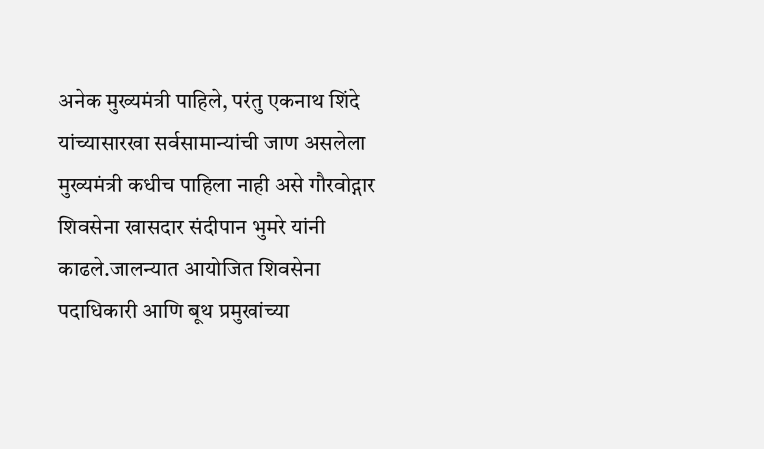अनेक मुख्यमंत्री पाहिले, परंतु एकनाथ शिंदे यांच्यासारखा सर्वसामान्यांची जाण असलेला मुख्यमंत्री कधीच पाहिला नाही असे गौरवोद्गार शिवसेना खासदार संदीपान भुमरे यांनी काढले.जालन्यात आयोजित शिवसेना पदाधिकारी आणि बूथ प्रमुखांच्या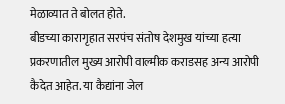मेळाव्यात ते बोलत होते.
बीडच्या कारागृहात सरपंच संतोष देशमुख यांच्या हत्या प्रकरणातील मुख्य आरोपी वाल्मीक कराडसह अन्य आरोपी कैदेत आहेत. या कैद्यांना जेल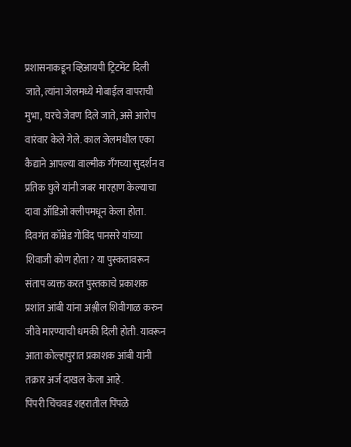प्रशासनाकडून व्हिआयपी ट्रिटमेंट दिली जाते, त्यांना जेलमध्ये मोबाईल वापराची मुभा, घरचे जेवण दिले जाते, असे आरोप वारंवार केले गेले. काल जेलमधील एका कैद्याने आपल्या वाल्मीक गँगच्या सुदर्शन व प्रतिक घुले यांनी जबर मारहाण केल्याचा दावा ऑडिओ क्लीपमधून केला होता.
दिवगंत कॉम्रेड गोविंद पानसरे यांच्या शिवाजी कोण होता? या पुस्कतावरून संताप व्यक्त करत पुस्तकाचे प्रकाशक प्रशांत आंबी यांना अश्लील शिवीगाळ करुन जीवे मारण्याची धमकी दिली होती. यावरून आता कोल्हापुरात प्रकाशक आंबी यांनी तक्रार अर्ज दाखल केला आहे.
पिंपरी चिंचवड शहरातील पिंपळे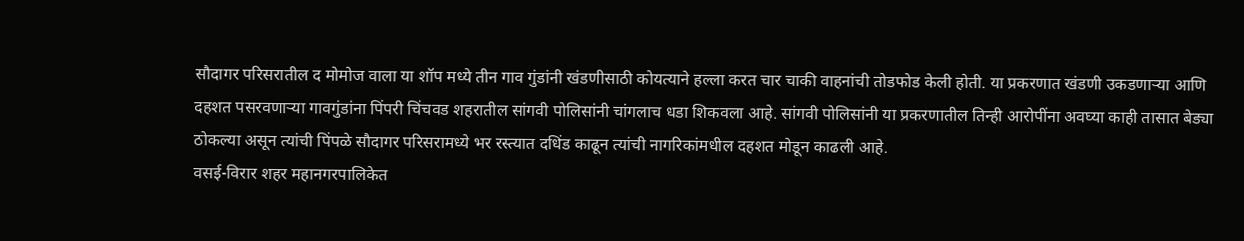सौदागर परिसरातील द मोमोज वाला या शॉप मध्ये तीन गाव गुंडांनी खंडणीसाठी कोयत्याने हल्ला करत चार चाकी वाहनांची तोडफोड केली होती. या प्रकरणात खंडणी उकडणाऱ्या आणि दहशत पसरवणाऱ्या गावगुंडांना पिंपरी चिंचवड शहरातील सांगवी पोलिसांनी चांगलाच धडा शिकवला आहे. सांगवी पोलिसांनी या प्रकरणातील तिन्ही आरोपींना अवघ्या काही तासात बेड्या ठोकल्या असून त्यांची पिंपळे सौदागर परिसरामध्ये भर रस्त्यात दधिंड काढून त्यांची नागरिकांमधील दहशत मोडून काढली आहे.
वसई-विरार शहर महानगरपालिकेत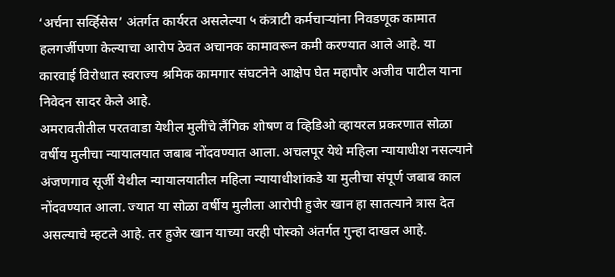‘अर्चना सर्व्हिसेस’ अंतर्गत कार्यरत असलेल्या ५ कंत्राटी कर्मचाऱ्यांना निवडणूक कामात हलगर्जीपणा केल्याचा आरोप ठेवत अचानक कामावरून कमी करण्यात आले आहे. या कारवाई विरोधात स्वराज्य श्रमिक कामगार संघटनेने आक्षेप घेत महापौर अजीव पाटील याना निवेदन सादर केले आहे.
अमरावतीतील परतवाडा येथील मुलींचे लैंगिक शोषण व व्हिडिओ व्हायरल प्रकरणात सोळा वर्षीय मुलीचा न्यायालयात जबाब नोंदवण्यात आला. अचलपूर येथे महिला न्यायाधीश नसल्याने अंजणगाव सूर्जी येथील न्यायालयातील महिला न्यायाधीशांकडे या मुलीचा संपूर्ण जबाब काल नोंदवण्यात आला. ज्यात या सोळा वर्षीय मुलीला आरोपी हुजेर खान हा सातत्याने त्रास देत असल्याचे म्हटले आहे. तर हुजेर खान याच्या वरही पोस्को अंतर्गत गुन्हा दाखल आहे.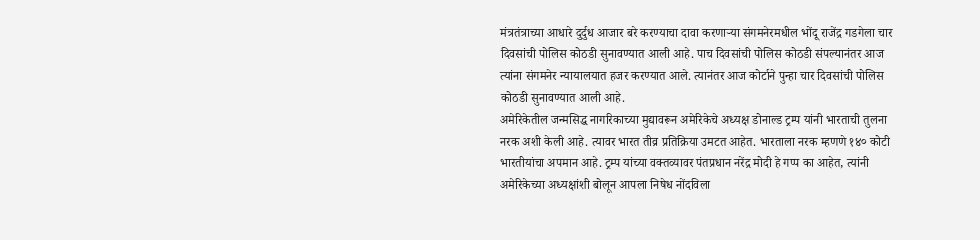मंत्रतंत्राच्या आधारे दुर्दुध आजार बरे करण्याचा दावा करणाऱ्या संगमनेरमधील भोंदू राजेंद्र गडगेला चार दिवसांची पोलिस कोठडी सुनावण्यात आली आहे. पाच दिवसांची पोलिस कोठडी संपल्यानंतर आज त्यांना संगमनेर न्यायालयात हजर करण्यात आले. त्यानंतर आज कोर्टाने पुन्हा चार दिवसांची पोलिस कोठडी सुनावण्यात आली आहे.
अमेरिकेतील जन्मसिद्ध नागरिकाच्या मुद्यावरून अमेरिकेचे अध्यक्ष डोनाल्ड ट्रम्प यांनी भारताची तुलना नरक अशी केली आहे. त्यावर भारत तीव्र प्रतिक्रिया उमटत आहेत. भारताला नरक म्हणणे १४० कोटी भारतीयांचा अपमान आहे. ट्रम्प यांच्या वक्तव्यावर पंतप्रधान नरेंद्र मोदी हे गप्प का आहेत, त्यांनी अमेरिकेच्या अध्यक्षांशी बोलून आपला निषेध नोंदविला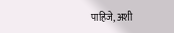पाहिजे, अशी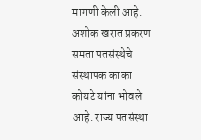मागणी केली आहे.
अशोक खरात प्रकरण समता पतसंस्थेचे संस्थापक काका कोयटे यांना भोवले आहे. राज्य पतसंस्था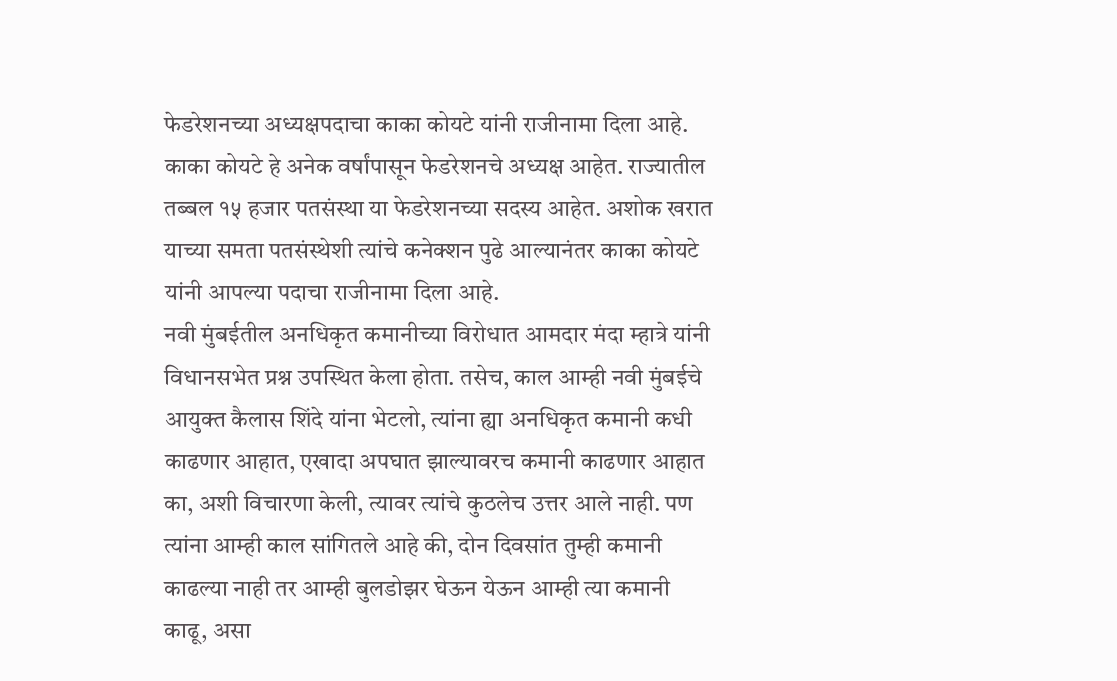फेडरेशनच्या अध्यक्षपदाचा काका कोयटे यांनी राजीनामा दिला आहे. काका कोयटे हे अनेक वर्षांपासून फेडरेशनचे अध्यक्ष आहेत. राज्यातील तब्बल १५ हजार पतसंस्था या फेडरेशनच्या सदस्य आहेत. अशोक खरात याच्या समता पतसंस्थेशी त्यांचे कनेक्शन पुढे आल्यानंतर काका कोयटे यांनी आपल्या पदाचा राजीनामा दिला आहे.
नवी मुंबईतील अनधिकृत कमानीच्या विरोधात आमदार मंदा म्हात्रे यांनी विधानसभेत प्रश्न उपस्थित केला होता. तसेच, काल आम्ही नवी मुंबईचे आयुक्त कैलास शिंदे यांना भेटलो, त्यांना ह्या अनधिकृत कमानी कधी काढणार आहात, एखादा अपघात झाल्यावरच कमानी काढणार आहात का, अशी विचारणा केली, त्यावर त्यांचे कुठलेच उत्तर आले नाही. पण त्यांना आम्ही काल सांगितले आहे की, दोन दिवसांत तुम्ही कमानी काढल्या नाही तर आम्ही बुलडोझर घेऊन येऊन आम्ही त्या कमानी काढू, असा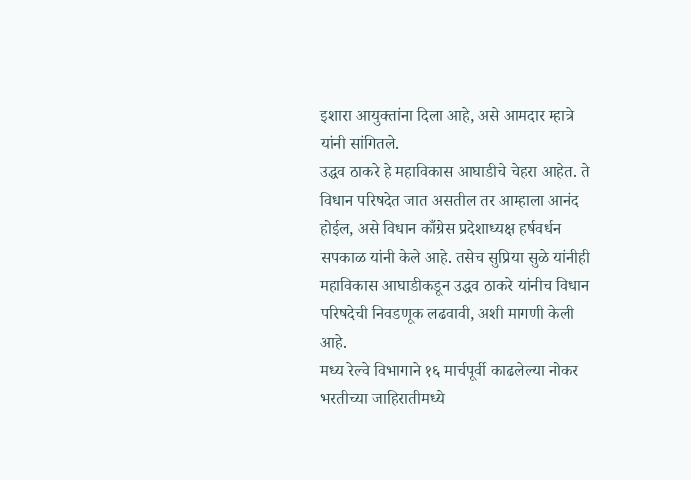इशारा आयुक्तांना दिला आहे, असे आमदार म्हात्रे यांनी सांगितले.
उद्धव ठाकरे हे महाविकास आघाडीचे चेहरा आहेत. ते विधान परिषदेत जात असतील तर आम्हाला आनंद होईल, असे विधान काँग्रेस प्रदेशाध्यक्ष हर्षवर्धन सपकाळ यांनी केले आहे. तसेच सुप्रिया सुळे यांनीही महाविकास आघाडीकडून उद्धव ठाकरे यांनीच विधान परिषदेची निवडणूक लढवावी, अशी मागणी केली आहे.
मध्य रेल्वे विभागाने १६ मार्चपूर्वी काढलेल्या नोकर भरतीच्या जाहिरातीमध्ये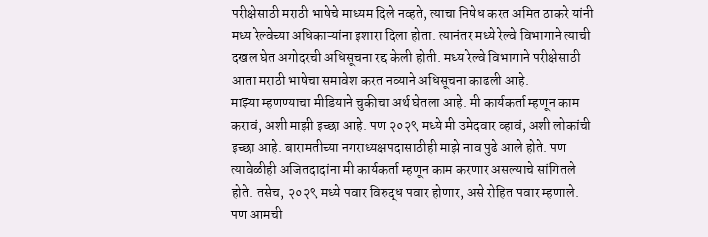परीक्षेसाठी मराठी भाषेचे माध्यम दिले नव्हते, त्याचा निषेध करत अमित ठाकरे यांनी मध्य रेल्वेच्या अधिकाऱ्यांना इशारा दिला होता. त्यानंतर मध्ये रेल्वे विभागाने त्याची दखल घेत अगोदरची अधिसूचना रद्द केली होती. मध्य रेल्वे विभागाने परीक्षेसाठी आता मराठी भाषेचा समावेश करत नव्याने अधिसूचना काढली आहे.
माझ्या म्हणण्याचा मीडियाने चुकीचा अर्थ घेतला आहे. मी कार्यकर्ता म्हणून काम करावं, अशी माझी इच्छा आहे. पण २०२९ मध्ये मी उमेदवार व्हावं, अशी लोकांची इच्छा आहे. बारामतीच्या नगराध्यक्षपदासाठीही माझे नाव पुढे आले होते. पण त्यावेळीही अजितदादांना मी कार्यकर्ता म्हणून काम करणार असल्याचे सांगितले होते. तसेच, २०२९ मध्ये पवार विरुद्ध पवार होणार, असे रोहित पवार म्हणाले. पण आमची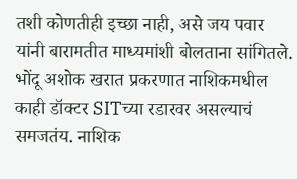तशी कोणतीही इच्छा नाही, असे जय पवार यांनी बारामतीत माध्यमांशी बोलताना सांगितले.
भोंदू अशोक खरात प्रकरणात नाशिकमधील काही डॉक्टर SITच्या रडारवर असल्याचं समजतंय. नाशिक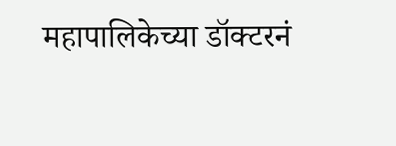महापालिकेच्या डॉक्टरनं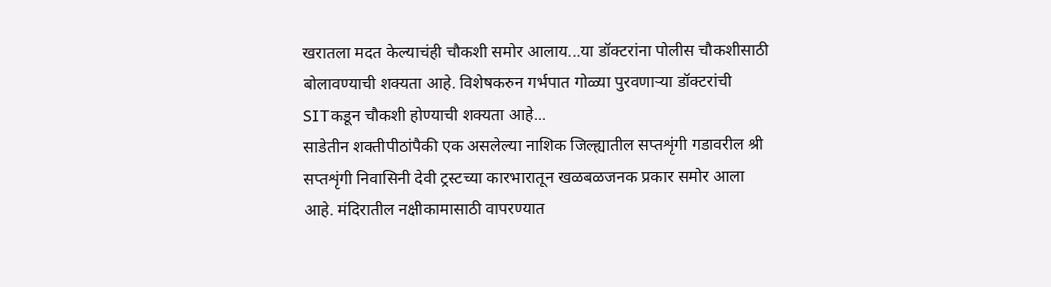खरातला मदत केल्याचंही चौकशी समोर आलाय...या डॉक्टरांना पोलीस चौकशीसाठी बोलावण्याची शक्यता आहे. विशेषकरुन गर्भपात गोळ्या पुरवणाऱ्या डॉक्टरांची SITकडून चौकशी होण्याची शक्यता आहे...
साडेतीन शक्तीपीठांपैकी एक असलेल्या नाशिक जिल्ह्यातील सप्तशृंगी गडावरील श्री सप्तशृंगी निवासिनी देवी ट्रस्टच्या कारभारातून खळबळजनक प्रकार समोर आला आहे. मंदिरातील नक्षीकामासाठी वापरण्यात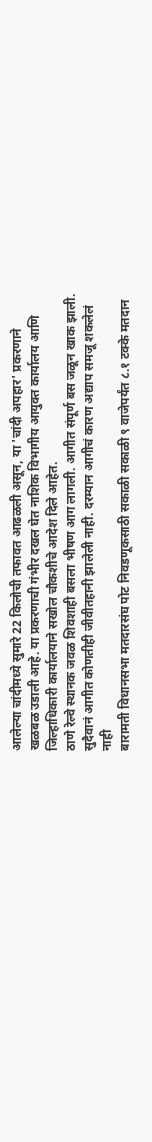आलेल्या चांदीमध्ये सुमारे 22 किलोची तफावत आढळली असून, या 'चांदी अपहार' प्रकरणाने खळबळ उडाली आहे. या प्रकरणाची गंभीर दखल घेत नाशिक विभागीय आयुक्त कार्यालय आणि जिल्हाधिकारी कार्यालयाने सखोल चौकशीचे आदेश दिले आहेत.
ठाणे रेल्वे स्थानक जवळ शिवशाही बसला भीषण आग लागली. आगीत संपूर्ण बस जळून खाक झाली. सुदैवानं आगीत कोणतीही जीवीतहानी झालेली नाही. दरम्यान आगीचं कारण अद्याप समजू शकलेलं नाही
बारामती विधानसभा मतदारसंघ पोट निवडणूकसाठी सकाळी सकाळी ९ वाजेपर्यंत ८.१ टक्के मतदान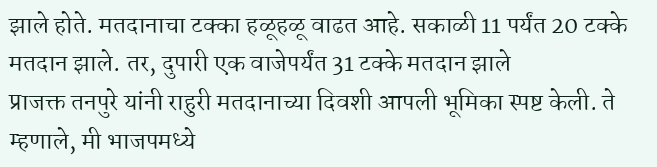झाले होते. मतदानाचा टक्का हळूहळू वाढत आहे. सकाळी 11 पर्यंत 20 टक्के मतदान झाले. तर, दुपारी एक वाजेपर्यंत 31 टक्के मतदान झाले
प्राजक्त तनपुरे यांनी राहुरी मतदानाच्या दिवशी आपली भूमिका स्पष्ट केली. ते म्हणाले, मी भाजपमध्ये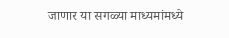जाणार या सगळ्या माध्यमांमध्ये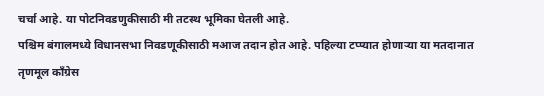चर्चा आहे. या पोटनिवडणुकीसाठी मी तटस्थ भूमिका घेतली आहे.
पश्चिम बंगालमध्ये विधानसभा निवडणूकीसाठी मआज तदान होत आहे. पहिल्या टप्प्यात होणाऱ्या या मतदानात तृणमूल काँग्रेस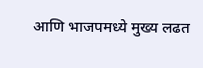आणि भाजपमध्ये मुख्य लढत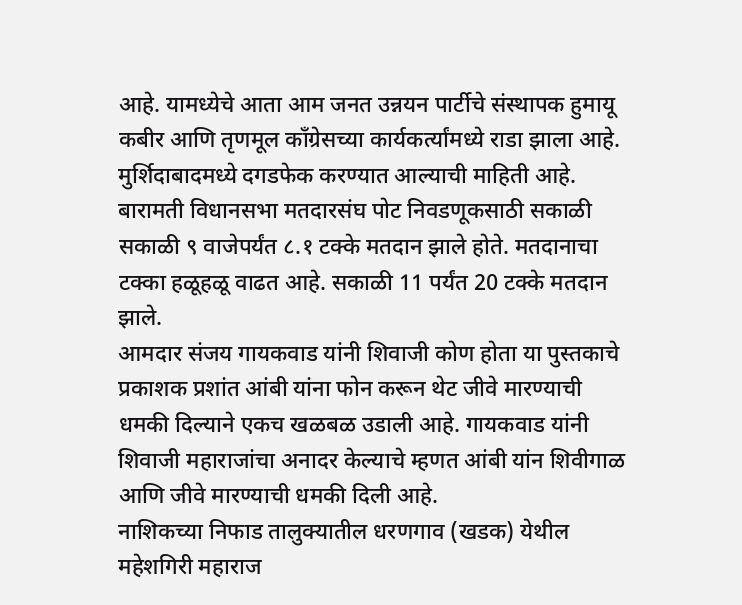आहे. यामध्येचे आता आम जनत उन्नयन पार्टीचे संस्थापक हुमायू कबीर आणि तृणमूल काँग्रेसच्या कार्यकर्त्यांमध्ये राडा झाला आहे. मुर्शिदाबादमध्ये दगडफेक करण्यात आल्याची माहिती आहे.
बारामती विधानसभा मतदारसंघ पोट निवडणूकसाठी सकाळी सकाळी ९ वाजेपर्यंत ८.१ टक्के मतदान झाले होते. मतदानाचा टक्का हळूहळू वाढत आहे. सकाळी 11 पर्यंत 20 टक्के मतदान झाले.
आमदार संजय गायकवाड यांनी शिवाजी कोण होता या पुस्तकाचे प्रकाशक प्रशांत आंबी यांना फोन करून थेट जीवे मारण्याची धमकी दिल्याने एकच खळबळ उडाली आहे. गायकवाड यांनी शिवाजी महाराजांचा अनादर केल्याचे म्हणत आंबी यांन शिवीगाळ आणि जीवे मारण्याची धमकी दिली आहे.
नाशिकच्या निफाड तालुक्यातील धरणगाव (खडक) येथील महेशगिरी महाराज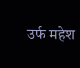उर्फ महेश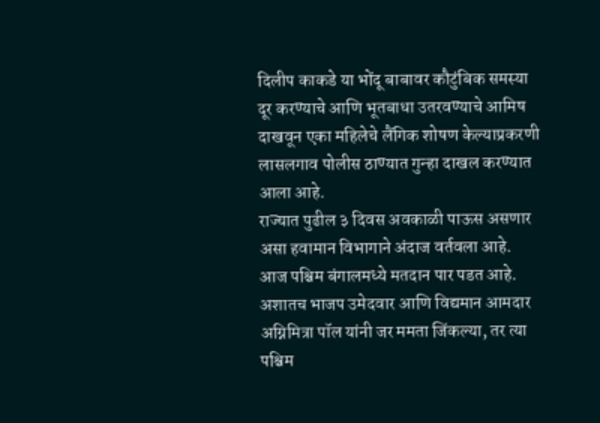दिलीप काकडे या भोंदू बाबावर कौटुंबिक समस्या दूर करण्याचे आणि भूतबाधा उतरवण्याचे आमिष दाखवून एका महिलेचे लैंगिक शोषण केल्याप्रकरणी लासलगाव पोलीस ठाण्यात गुन्हा दाखल करण्यात आला आहे.
राज्यात पुढील ३ दिवस अवकाळी पाऊस असणार असा हवामान विभागाने अंदाज वर्तवला आहे.
आज पश्चिम बंगालमध्ये मतदान पार पडत आहे. अशातच भाजप उमेदवार आणि विद्यमान आमदार अग्निमित्रा पॉल यांनी जर ममता जिंकल्या, तर त्या पश्चिम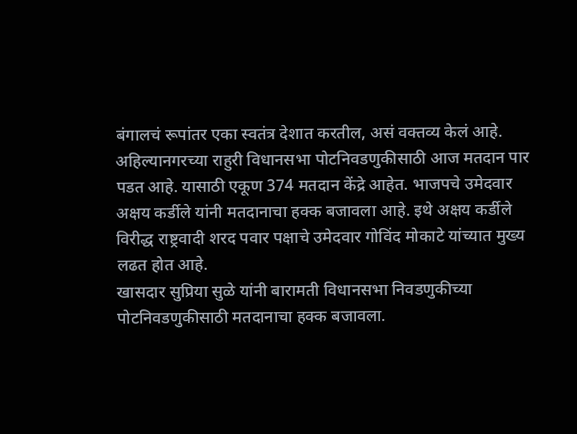बंगालचं रूपांतर एका स्वतंत्र देशात करतील, असं वक्तव्य केलं आहे.
अहिल्यानगरच्या राहुरी विधानसभा पोटनिवडणुकीसाठी आज मतदान पार पडत आहे. यासाठी एकूण 374 मतदान केंद्रे आहेत. भाजपचे उमेदवार अक्षय कर्डीले यांनी मतदानाचा हक्क बजावला आहे. इथे अक्षय कर्डीले विरीद्ध राष्ट्रवादी शरद पवार पक्षाचे उमेदवार गोविंद मोकाटे यांच्यात मुख्य लढत होत आहे.
खासदार सुप्रिया सुळे यांनी बारामती विधानसभा निवडणुकीच्या पोटनिवडणुकीसाठी मतदानाचा हक्क बजावला.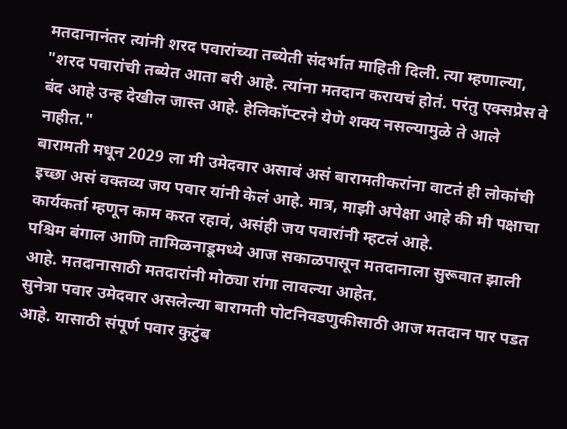मतदानानंतर त्यांनी शरद पवारांच्या तब्येती संदर्भात माहिती दिली. त्या म्हणाल्या, "शरद पवारांची तब्येत आता बरी आहे. त्यांना मतदान करायचं होतं. परंतु एक्सप्रेस वे बंद आहे उन्ह देखील जास्त आहे. हेलिकॉप्टरने येणे शक्य नसल्यामुळे ते आले नाहीत."
बारामती मधून 2029 ला मी उमेदवार असावं असं बारामतीकरांना वाटतं ही लोकांची इच्छा असं वक्तव्य जय पवार यांनी केलं आहे. मात्र, माझी अपेक्षा आहे की मी पक्षाचा कार्यकर्ता म्हणून काम करत रहावं, असंही जय पवारांनी म्हटलं आहे.
पश्चिम बंगाल आणि तामिळनाडूमध्ये आज सकाळपासून मतदानाला सुरूवात झाली आहे. मतदानासाठी मतदारांनी मोठ्या रांगा लावल्या आहेत.
सुनेत्रा पवार उमेदवार असलेल्या बारामती पोटनिवडणुकीसाठी आज मतदान पार पडत आहे. यासाठी संपूर्ण पवार कुटुंब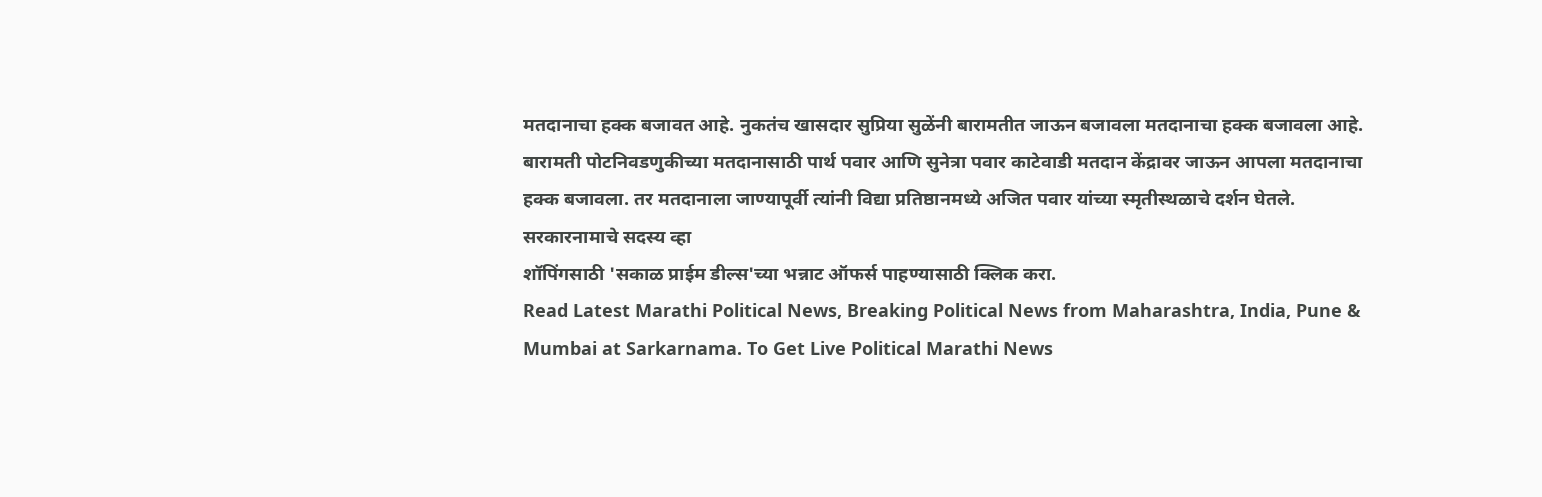मतदानाचा हक्क बजावत आहे. नुकतंच खासदार सुप्रिया सुळेंनी बारामतीत जाऊन बजावला मतदानाचा हक्क बजावला आहे.
बारामती पोटनिवडणुकीच्या मतदानासाठी पार्थ पवार आणि सुनेत्रा पवार काटेवाडी मतदान केंद्रावर जाऊन आपला मतदानाचा हक्क बजावला. तर मतदानाला जाण्यापूर्वी त्यांनी विद्या प्रतिष्ठानमध्ये अजित पवार यांच्या स्मृतीस्थळाचे दर्शन घेतले.
सरकारनामाचे सदस्य व्हा
शॉपिंगसाठी 'सकाळ प्राईम डील्स'च्या भन्नाट ऑफर्स पाहण्यासाठी क्लिक करा.
Read Latest Marathi Political News, Breaking Political News from Maharashtra, India, Pune & Mumbai at Sarkarnama. To Get Live Political Marathi News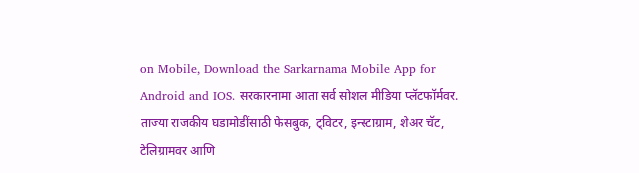on Mobile, Download the Sarkarnama Mobile App for Android and IOS. सरकारनामा आता सर्व सोशल मीडिया प्लॅटफॉर्मवर. ताज्या राजकीय घडामोडींसाठी फेसबुक, ट्विटर, इन्स्टाग्राम, शेअर चॅट, टेलिग्रामवर आणि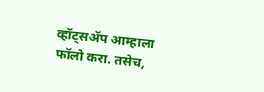व्हॉट्सॲप आम्हाला फॉलो करा. तसेच,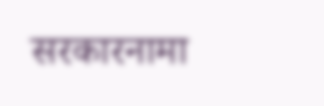सरकारनामा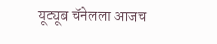यूट्यूब चॅनेलला आजच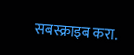सबस्क्राइब करा.